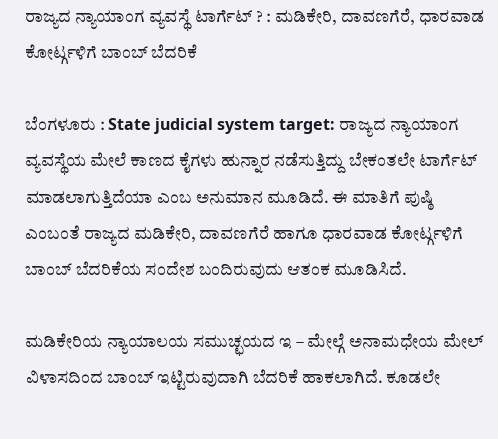ರಾಜ್ಯದ ನ್ಯಾಯಾಂಗ ವ್ಯವಸ್ಥೆ ಟಾರ್ಗೆಟ್ ? : ಮಡಿಕೇರಿ, ದಾವಣಗೆರೆ, ಧಾರವಾಡ ಕೋರ್ಟ್ಗಳಿಗೆ ಬಾಂಬ್ ಬೆದರಿಕೆ

ಬೆಂಗಳೂರು : State judicial system target: ರಾಜ್ಯದ ನ್ಯಾಯಾಂಗ ವ್ಯವಸ್ಥೆಯ ಮೇಲೆ ಕಾಣದ ಕೈಗಳು ಹುನ್ನಾರ ನಡೆಸುತ್ತಿದ್ದು ಬೇಕಂತಲೇ ಟಾರ್ಗೆಟ್ ಮಾಡಲಾಗುತ್ತಿದೆಯಾ ಎಂಬ ಅನುಮಾನ ಮೂಡಿದೆ. ಈ ಮಾತಿಗೆ ಪುಷ್ಠಿ ಎಂಬಂತೆ ರಾಜ್ಯದ ಮಡಿಕೇರಿ, ದಾವಣಗೆರೆ ಹಾಗೂ ಧಾರವಾಡ ಕೋರ್ಟ್ಗಳಿಗೆ ಬಾಂಬ್ ಬೆದರಿಕೆಯ ಸಂದೇಶ ಬಂದಿರುವುದು ಆತಂಕ ಮೂಡಿಸಿದೆ.

ಮಡಿಕೇರಿಯ ನ್ಯಾಯಾಲಯ ಸಮುಚ್ಛಯದ ಇ – ಮೇಲ್ಗೆ ಅನಾಮಧೇಯ ಮೇಲ್ ವಿಳಾಸದಿಂದ ಬಾಂಬ್ ಇಟ್ಟಿರುವುದಾಗಿ ಬೆದರಿಕೆ ಹಾಕಲಾಗಿದೆ. ಕೂಡಲೇ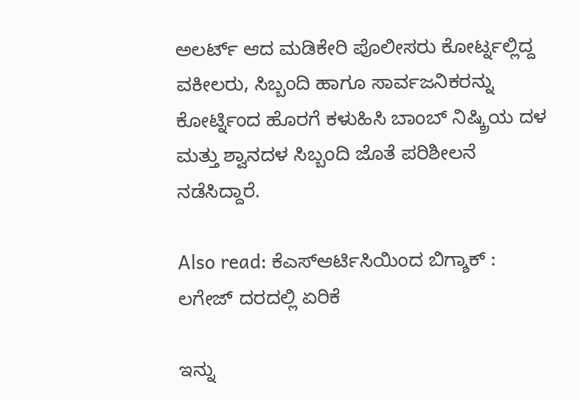ಅಲರ್ಟ್ ಆದ ಮಡಿಕೇರಿ ಪೊಲೀಸರು ಕೋರ್ಟ್ನಲ್ಲಿದ್ದ ವಕೀಲರು, ಸಿಬ್ಬಂದಿ ಹಾಗೂ ಸಾರ್ವಜನಿಕರನ್ನು ಕೋರ್ಟ್ನಿಂದ ಹೊರಗೆ ಕಳುಹಿಸಿ ಬಾಂಬ್ ನಿಷ್ಕ್ರಿಯ ದಳ ಮತ್ತು ಶ್ವಾನದಳ ಸಿಬ್ಬಂದಿ ಜೊತೆ ಪರಿಶೀಲನೆ ನಡೆಸಿದ್ದಾರೆ.

Also read: ಕೆಎಸ್ಆರ್ಟಿಸಿಯಿಂದ ಬಿಗ್ಶಾಕ್ : ಲಗೇಜ್ ದರದಲ್ಲಿ ಏರಿಕೆ

ಇನ್ನು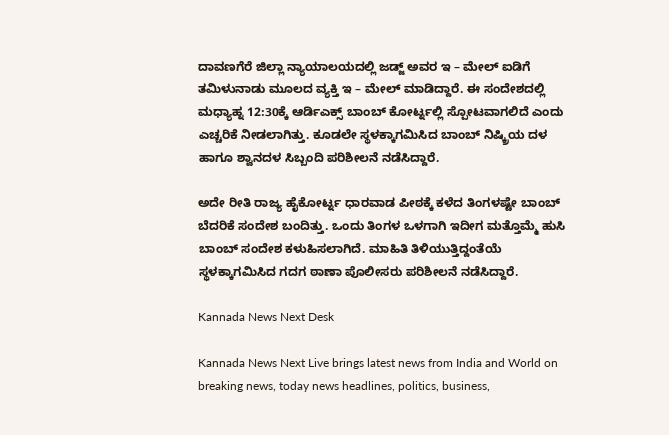ದಾವಣಗೆರೆ ಜಿಲ್ಲಾ ನ್ಯಾಯಾಲಯದಲ್ಲಿ ಜಡ್ಜ್ ಅವರ ಇ – ಮೇಲ್ ಐಡಿಗೆ ತಮಿಳುನಾಡು ಮೂಲದ ವ್ಯಕ್ತಿ ಇ – ಮೇಲ್ ಮಾಡಿದ್ದಾರೆ. ಈ ಸಂದೇಶದಲ್ಲಿ ಮಧ್ಯಾಹ್ನ 12:30ಕ್ಕೆ ಆರ್ಡಿಎಕ್ಸ್ ಬಾಂಬ್ ಕೋರ್ಟ್ನಲ್ಲಿ ಸ್ಪೋಟವಾಗಲಿದೆ ಎಂದು ಎಚ್ಚರಿಕೆ ನೀಡಲಾಗಿತ್ತು. ಕೂಡಲೇ ಸ್ಥಳಕ್ಕಾಗಮಿಸಿದ ಬಾಂಬ್ ನಿಷ್ಕ್ರಿಯ ದಳ ಹಾಗೂ ಶ್ವಾನದಳ ಸಿಬ್ಬಂದಿ ಪರಿಶೀಲನೆ ನಡೆಸಿದ್ದಾರೆ.

ಅದೇ ರೀತಿ ರಾಜ್ಯ ಹೈಕೋರ್ಟ್ನ ಧಾರವಾಡ ಪೀಠಕ್ಕೆ ಕಳೆದ ತಿಂಗಳಷ್ಟೇ ಬಾಂಬ್ ಬೆದರಿಕೆ ಸಂದೇಶ ಬಂದಿತ್ತು. ಒಂದು ತಿಂಗಳ ಒಳಗಾಗಿ ಇದೀಗ ಮತ್ತೊಮ್ಮೆ ಹುಸಿ ಬಾಂಬ್ ಸಂದೇಶ ಕಳುಹಿಸಲಾಗಿದೆ. ಮಾಹಿತಿ ತಿಳಿಯುತ್ತಿದ್ದಂತೆಯೆ ಸ್ಥಳಕ್ಕಾಗಮಿಸಿದ ಗದಗ ಠಾಣಾ ಪೊಲೀಸರು ಪರಿಶೀಲನೆ ನಡೆಸಿದ್ದಾರೆ.

Kannada News Next Desk

Kannada News Next Live brings latest news from India and World on breaking news, today news headlines, politics, business,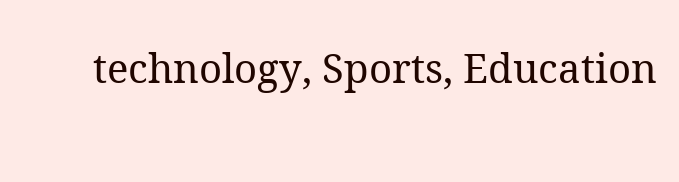technology, Sports, Education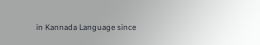in Kannada Language since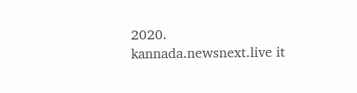2020. kannada.newsnext.live it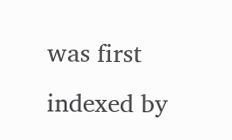was first indexed by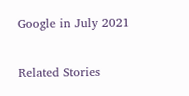Google in July 2021

Related Stories